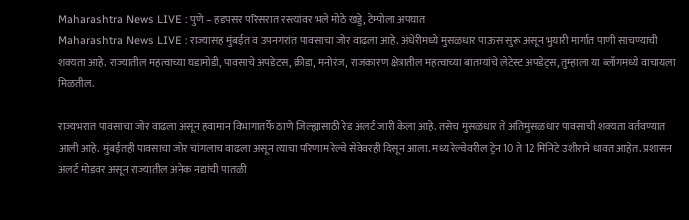Maharashtra News LIVE : पुणे – हडपसर परिसरात रस्त्यांवर भले मोठे खड्डे, टेम्पोला अपघात
Maharashtra News LIVE : राज्यासह मुंबईत व उपनगरांत पावसाचा जोर वाढला आहे. अंधेरीमध्ये मुसळधार पाऊस सुरू असून भुयारी मार्गात पाणी साचण्याची शक्यता आहे. राज्यातील महत्वाच्या घडामोडी, पावसाचे अपडेटस, क्रीडा, मनोरंज, राजकारण क्षेत्रातील महत्वाच्या बातम्यांचे लेटेस्ट अपडेट्स, तुम्हाला या ब्लॉगमध्ये वाचायला मिळतील.

राज्यभरात पावसाचा जोर वाढला असून हवामान विभागातर्फे ठाणे जिल्ह्यासाठी रेड अलर्ट जारी केला आहे. तसेच मुसळधार ते अतिमुसळधार पावसाची शक्यता वर्तवण्यात आली आहे. मुंबईतही पावसाचा जोर चांगलाच वाढला असून त्याचा परिणाम रेल्वे सेवेवरही दिसून आला. मध्य रेल्वेवरील ट्रेन 10 ते 12 मिनिटे उशीराने धावत आहेत. प्रशासन अलर्ट मोडवर असून राज्यातील अनेक नद्यांची पातळी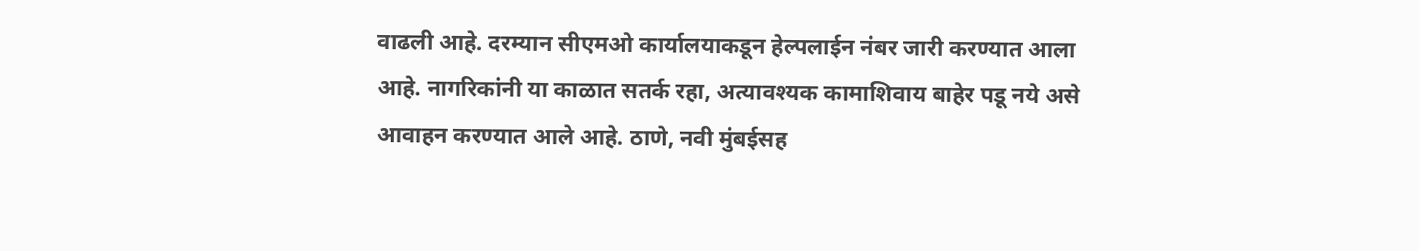वाढली आहे. दरम्यान सीएमओ कार्यालयाकडून हेल्पलाईन नंबर जारी करण्यात आला आहे. नागरिकांनी या काळात सतर्क रहा, अत्यावश्यक कामाशिवाय बाहेर पडू नये असे आवाहन करण्यात आले आहे. ठाणे, नवी मुंबईसह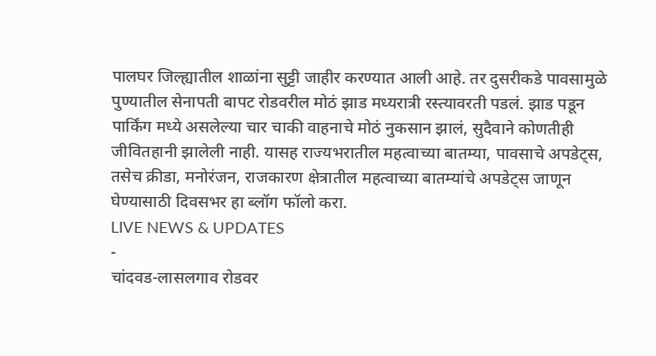पालघर जिल्ह्यातील शाळांना सुट्टी जाहीर करण्यात आली आहे. तर दुसरीकडे पावसामुळे पुण्यातील सेनापती बापट रोडवरील मोठं झाड मध्यरात्री रस्त्यावरती पडलं. झाड पडून पार्किंग मध्ये असलेल्या चार चाकी वाहनाचे मोठं नुकसान झालं, सुदैवाने कोणतीही जीवितहानी झालेली नाही. यासह राज्यभरातील महत्वाच्या बातम्या, पावसाचे अपडेट्स, तसेच क्रीडा, मनोरंजन, राजकारण क्षेत्रातील महत्वाच्या बातम्यांचे अपडेट्स जाणून घेण्यासाठी दिवसभर हा ब्लॉग फॉलो करा.
LIVE NEWS & UPDATES
-
चांदवड-लासलगाव रोडवर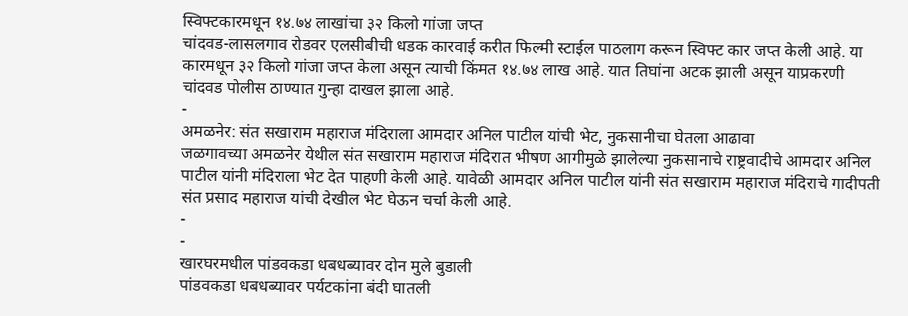स्विफ्टकारमधून १४.७४ लाखांचा ३२ किलो गांजा जप्त
चांदवड-लासलगाव रोडवर एलसीबीची धडक कारवाई करीत फिल्मी स्टाईल पाठलाग करून स्विफ्ट कार जप्त केली आहे. या कारमधून ३२ किलो गांजा जप्त केला असून त्याची किंमत १४.७४ लाख आहे. यात तिघांना अटक झाली असून याप्रकरणी चांदवड पोलीस ठाण्यात गुन्हा दाखल झाला आहे.
-
अमळनेर: संत सखाराम महाराज मंदिराला आमदार अनिल पाटील यांची भेट, नुकसानीचा घेतला आढावा
जळगावच्या अमळनेर येथील संत सखाराम महाराज मंदिरात भीषण आगीमुळे झालेल्या नुकसानाचे राष्ट्रवादीचे आमदार अनिल पाटील यांनी मंदिराला भेट देत पाहणी केली आहे. यावेळी आमदार अनिल पाटील यांनी संत सखाराम महाराज मंदिराचे गादीपती संत प्रसाद महाराज यांची देखील भेट घेऊन चर्चा केली आहे.
-
-
खारघरमधील पांडवकडा धबधब्यावर दोन मुले बुडाली
पांडवकडा धबधब्यावर पर्यटकांना बंदी घातली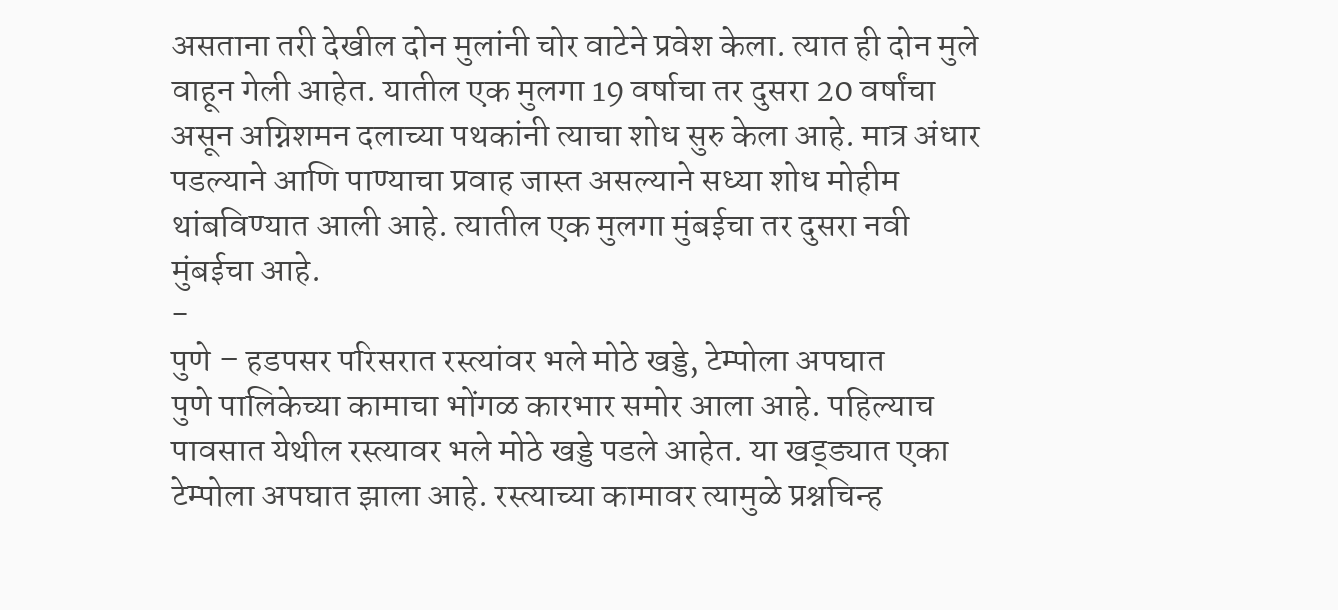असताना तरी देखील दोन मुलांनी चोर वाटेने प्रवेश केला. त्यात ही दोन मुले वाहून गेली आहेत. यातील एक मुलगा 19 वर्षाचा तर दुसरा 20 वर्षांचा असून अग्निशमन दलाच्या पथकांनी त्याचा शोध सुरु केला आहे. मात्र अंधार पडल्याने आणि पाण्याचा प्रवाह जास्त असल्याने सध्या शोध मोहीम थांबविण्यात आली आहे. त्यातील एक मुलगा मुंबईचा तर दुसरा नवी मुंबईचा आहे.
-
पुणे – हडपसर परिसरात रस्त्यांवर भले मोठे खड्डे, टेम्पोला अपघात
पुणे पालिकेच्या कामाचा भोंगळ कारभार समोर आला आहे. पहिल्याच पावसात येथील रस्त्यावर भले मोठे खड्डे पडले आहेत. या खड्ड्यात एका टेम्पोला अपघात झाला आहे. रस्त्याच्या कामावर त्यामुळे प्रश्नचिन्ह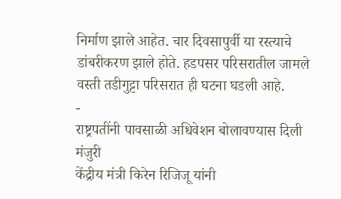निर्माण झाले आहेत. चार दिवसापुर्वी या रस्त्याचे डांबरीकरण झाले होते. हडपसर परिसरातील जामले वस्ती तडीगुट्टा परिसरात ही घटना घडली आहे.
-
राष्ट्रपतींनी पावसाळी अधिवेशन बोलावण्यास दिली मंजुरी
केंद्रीय मंत्री किरेन रिजिजू यांनी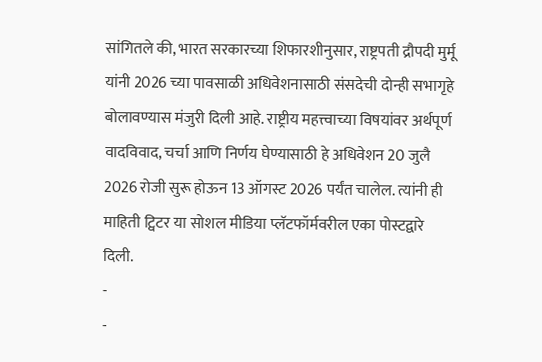सांगितले की, भारत सरकारच्या शिफारशीनुसार, राष्ट्रपती द्रौपदी मुर्मू यांनी 2026 च्या पावसाळी अधिवेशनासाठी संसदेची दोन्ही सभागृहे बोलावण्यास मंजुरी दिली आहे. राष्ट्रीय महत्त्वाच्या विषयांवर अर्थपूर्ण वादविवाद, चर्चा आणि निर्णय घेण्यासाठी हे अधिवेशन 20 जुलै 2026 रोजी सुरू होऊन 13 ऑगस्ट 2026 पर्यंत चालेल. त्यांनी ही माहिती ट्विटर या सोशल मीडिया प्लॅटफॉर्मवरील एका पोस्टद्वारे दिली.
-
-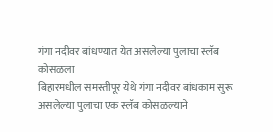गंगा नदीवर बांधण्यात येत असलेल्या पुलाचा स्लॅब कोसळला
बिहारमधील समस्तीपूर येथे गंगा नदीवर बांधकाम सुरू असलेल्या पुलाचा एक स्लॅब कोसळल्याने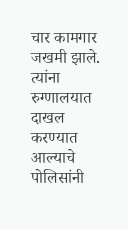चार कामगार जखमी झाले. त्यांना रुग्णालयात दाखल करण्यात आल्याचे पोलिसांनी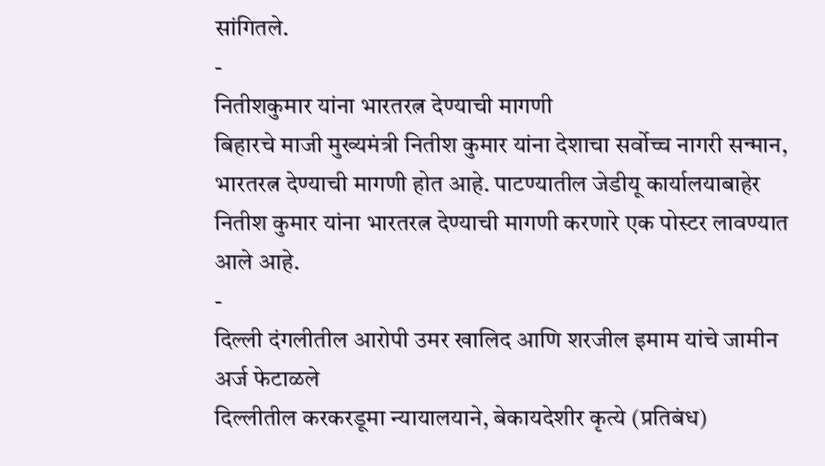सांगितले.
-
नितीशकुमार यांना भारतरत्न देण्याची मागणी
बिहारचे माजी मुख्यमंत्री नितीश कुमार यांना देशाचा सर्वोच्च नागरी सन्मान, भारतरत्न देण्याची मागणी होत आहे. पाटण्यातील जेडीयू कार्यालयाबाहेर नितीश कुमार यांना भारतरत्न देण्याची मागणी करणारे एक पोस्टर लावण्यात आले आहे.
-
दिल्ली दंगलीतील आरोपी उमर खालिद आणि शरजील इमाम यांचे जामीन अर्ज फेटाळले
दिल्लीतील करकरडूमा न्यायालयाने, बेकायदेशीर कृत्ये (प्रतिबंध)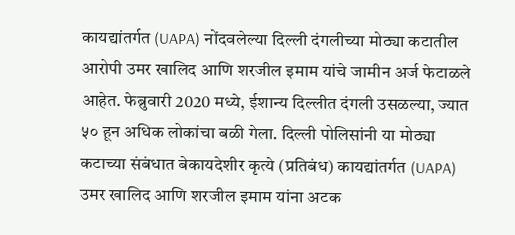कायद्यांतर्गत (UAPA) नोंदवलेल्या दिल्ली दंगलीच्या मोठ्या कटातील आरोपी उमर खालिद आणि शरजील इमाम यांचे जामीन अर्ज फेटाळले आहेत. फेब्रुवारी 2020 मध्ये, ईशान्य दिल्लीत दंगली उसळल्या, ज्यात ५० हून अधिक लोकांचा बळी गेला. दिल्ली पोलिसांनी या मोठ्या कटाच्या संबंधात बेकायदेशीर कृत्ये (प्रतिबंध) कायद्यांतर्गत (UAPA) उमर खालिद आणि शरजील इमाम यांना अटक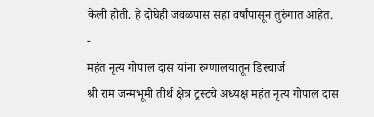केली होती. हे दोघेही जवळपास सहा वर्षांपासून तुरुंगात आहेत.
-
महंत नृत्य गोपाल दास यांना रुग्णालयातून डिस्चार्ज
श्री राम जन्मभूमी तीर्थ क्षेत्र ट्रस्टचे अध्यक्ष महंत नृत्य गोपाल दास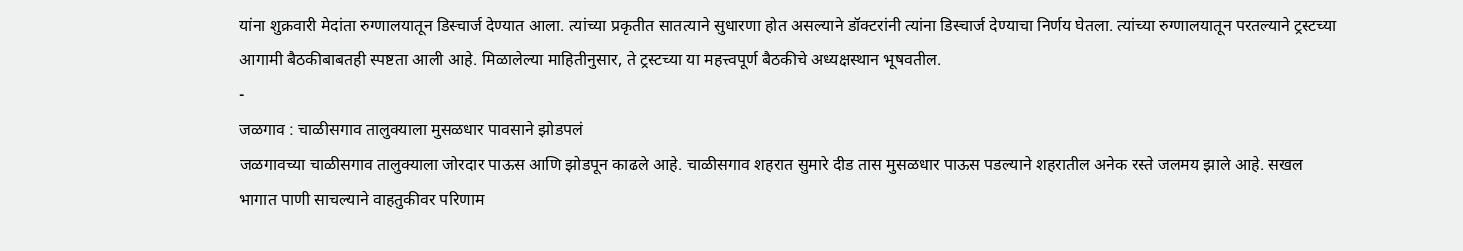यांना शुक्रवारी मेदांता रुग्णालयातून डिस्चार्ज देण्यात आला. त्यांच्या प्रकृतीत सातत्याने सुधारणा होत असल्याने डॉक्टरांनी त्यांना डिस्चार्ज देण्याचा निर्णय घेतला. त्यांच्या रुग्णालयातून परतल्याने ट्रस्टच्या आगामी बैठकीबाबतही स्पष्टता आली आहे. मिळालेल्या माहितीनुसार, ते ट्रस्टच्या या महत्त्वपूर्ण बैठकीचे अध्यक्षस्थान भूषवतील.
-
जळगाव : चाळीसगाव तालुक्याला मुसळधार पावसाने झोडपलं
जळगावच्या चाळीसगाव तालुक्याला जोरदार पाऊस आणि झोडपून काढले आहे. चाळीसगाव शहरात सुमारे दीड तास मुसळधार पाऊस पडल्याने शहरातील अनेक रस्ते जलमय झाले आहे. सखल भागात पाणी साचल्याने वाहतुकीवर परिणाम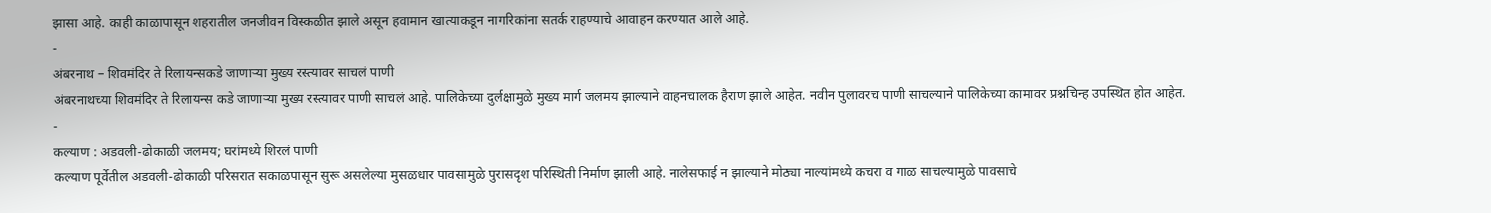झासा आहे. काही काळापासून शहरातील जनजीवन विस्कळीत झाले असून हवामान खात्याकडून नागरिकांना सतर्क राहण्याचे आवाहन करण्यात आले आहे.
-
अंबरनाथ – शिवमंदिर ते रिलायन्सकडे जाणाऱ्या मुख्य रस्त्यावर साचलं पाणी
अंबरनाथच्या शिवमंदिर ते रिलायन्स कडे जाणाऱ्या मुख्य रस्त्यावर पाणी साचलं आहे. पालिकेच्या दुर्लक्षामुळे मुख्य मार्ग जलमय झाल्याने वाहनचालक हैराण झाले आहेत. नवीन पुलावरच पाणी साचल्याने पालिकेच्या कामावर प्रश्नचिन्ह उपस्थित होत आहेत.
-
कल्याण : अडवली-ढोकाळी जलमय; घरांमध्ये शिरलं पाणी
कल्याण पूर्वेतील अडवली-ढोकाळी परिसरात सकाळपासून सुरू असलेल्या मुसळधार पावसामुळे पुरासदृश परिस्थिती निर्माण झाली आहे. नालेसफाई न झाल्याने मोठ्या नाल्यांमध्ये कचरा व गाळ साचल्यामुळे पावसाचे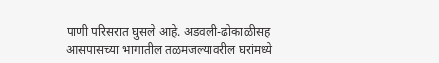पाणी परिसरात घुसले आहे. अडवली-ढोकाळीसह आसपासच्या भागातील तळमजल्यावरील घरांमध्ये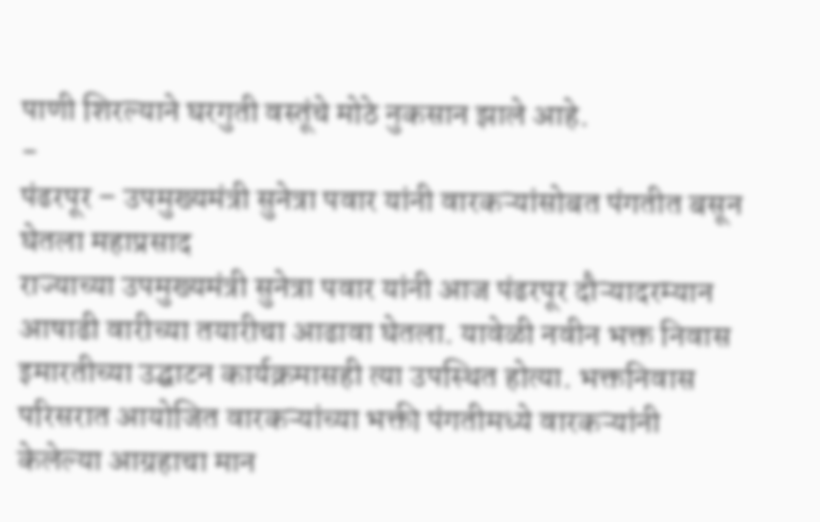पाणी शिरल्याने घरगुती वस्तूंचे मोठे नुकसान झाले आहे.
-
पंढरपूर – उपमुख्यमंत्री सुनेत्रा पवार यांनी वारकऱ्यांसोबत पंगतीत बसून घेतला महाप्रसाद
राज्याच्या उपमुख्यमंत्री सुनेत्रा पवार यांनी आज पंढरपूर दौऱ्यादरम्यान आषाढी वारीच्या तयारीचा आढावा घेतला. यावेळी नवीन भक्त निवास इमारतीच्या उद्घाटन कार्यक्रमासही त्या उपस्थित होत्या. भक्तनिवास परिसरात आयोजित वारकऱ्यांच्या भक्ती पंगतीमध्ये वारकऱ्यांनी केलेल्या आग्रहाचा मान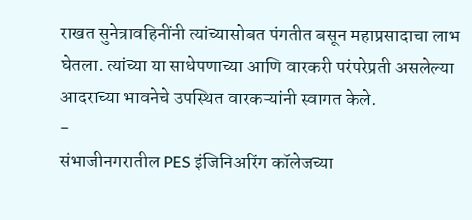राखत सुनेत्रावहिनींनी त्यांच्यासोबत पंगतीत बसून महाप्रसादाचा लाभ घेतला. त्यांच्या या साधेपणाच्या आणि वारकरी परंपरेप्रती असलेल्या आदराच्या भावनेचे उपस्थित वारकऱ्यांनी स्वागत केले.
-
संभाजीनगरातील PES इंजिनिअरिंग कॉलेजच्या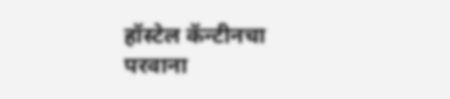हॉस्टेल कॅन्टीनचा परवाना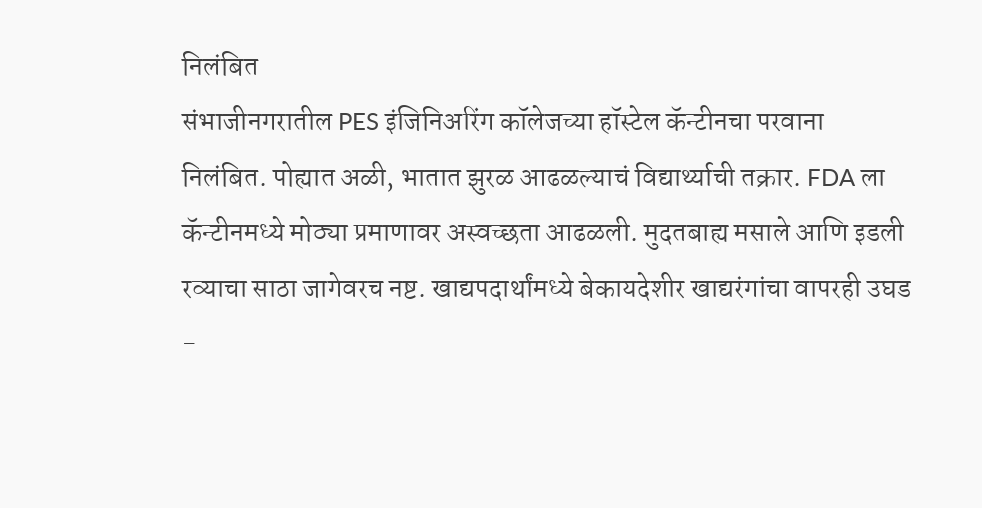निलंबित
संभाजीनगरातील PES इंजिनिअरिंग कॉलेजच्या हॉस्टेल कॅन्टीनचा परवाना निलंबित. पोह्यात अळी, भातात झुरळ आढळल्याचं विद्यार्थ्याची तक्रार. FDA ला कॅन्टीनमध्ये मोठ्या प्रमाणावर अस्वच्छता आढळली. मुदतबाह्य मसाले आणि इडली रव्याचा साठा जागेवरच नष्ट. खाद्यपदार्थांमध्ये बेकायदेशीर खाद्यरंगांचा वापरही उघड
-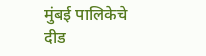मुंबई पालिकेचे दीड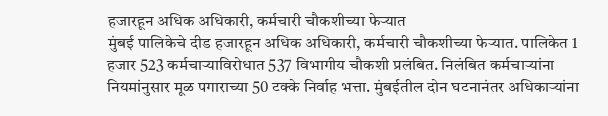हजारहून अधिक अधिकारी, कर्मचारी चौकशीच्या फेऱ्यात
मुंबई पालिकेचे दीड हजारहून अधिक अधिकारी, कर्मचारी चौकशीच्या फेऱ्यात. पालिकेत 1 हजार 523 कर्मचाऱ्याविरोधात 537 विभागीय चौकशी प्रलंबित. निलंबित कर्मचाऱ्यांना नियमांनुसार मूळ पगाराच्या 50 टक्के निर्वाह भत्ता. मुंबईतील दोन घटनानंतर अधिकाऱ्यांना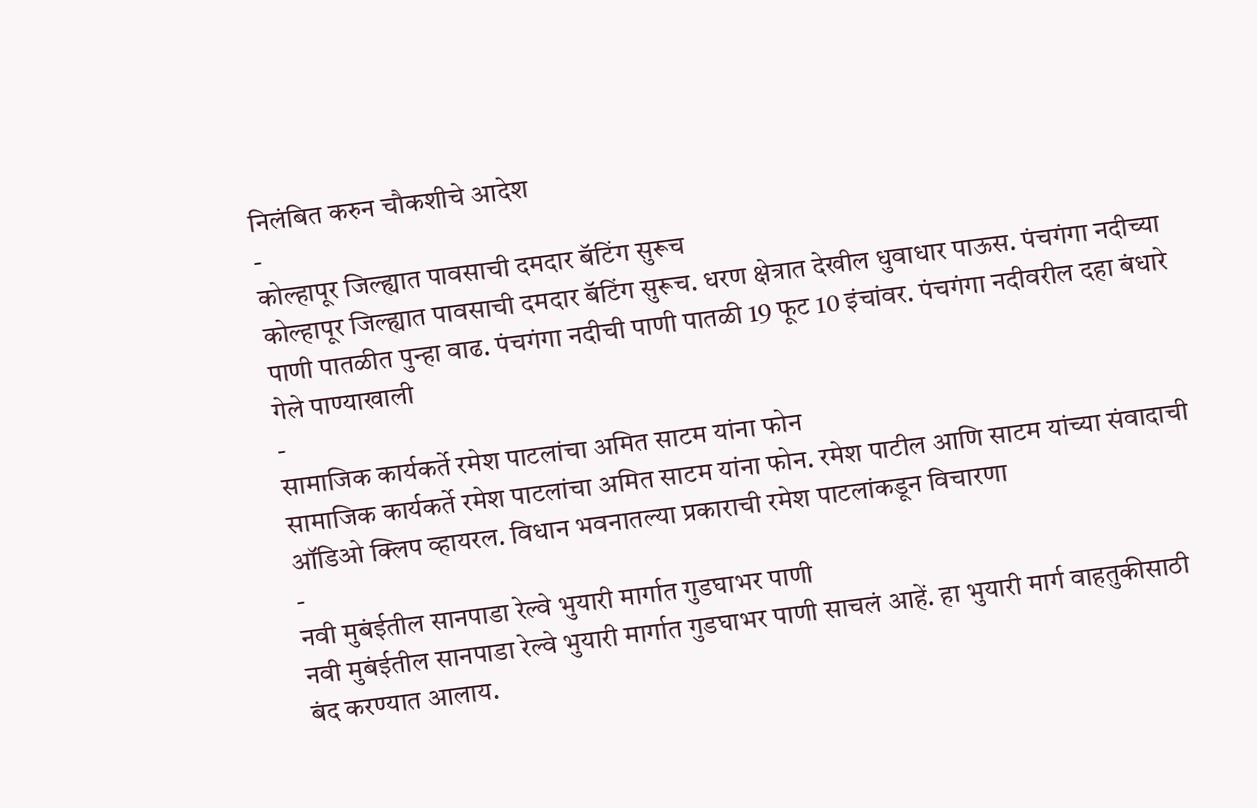निलंबित करुन चौकशीचे आदेश
-
कोल्हापूर जिल्ह्यात पावसाची दमदार बॅटिंग सुरूच
कोल्हापूर जिल्ह्यात पावसाची दमदार बॅटिंग सुरूच. धरण क्षेत्रात देखील धुवाधार पाऊस. पंचगंगा नदीच्या पाणी पातळीत पुन्हा वाढ. पंचगंगा नदीची पाणी पातळी 19 फूट 10 इंचांवर. पंचगंगा नदीवरील दहा बंधारे गेले पाण्याखाली
-
सामाजिक कार्यकर्ते रमेश पाटलांचा अमित साटम यांना फोन
सामाजिक कार्यकर्ते रमेश पाटलांचा अमित साटम यांना फोन. रमेश पाटील आणि साटम यांच्या संवादाची ऑडिओ क्लिप व्हायरल. विधान भवनातल्या प्रकाराची रमेश पाटलांकडून विचारणा
-
नवी मुबंईतील सानपाडा रेल्वे भुयारी मार्गात गुडघाभर पाणी
नवी मुबंईतील सानपाडा रेल्वे भुयारी मार्गात गुडघाभर पाणी साचलं आहें. हा भुयारी मार्ग वाहतुकीसाठी बंद करण्यात आलाय.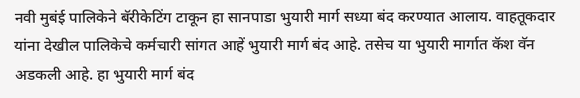नवी मुबंई पालिकेने बॅरीकेटिंग टाकून हा सानपाडा भुयारी मार्ग सध्या बंद करण्यात आलाय. वाहतूकदार यांना देखील पालिकेचे कर्मचारी सांगत आहें भुयारी मार्ग बंद आहे. तसेच या भुयारी मार्गात कॅश वॅन अडकली आहे. हा भुयारी मार्ग बंद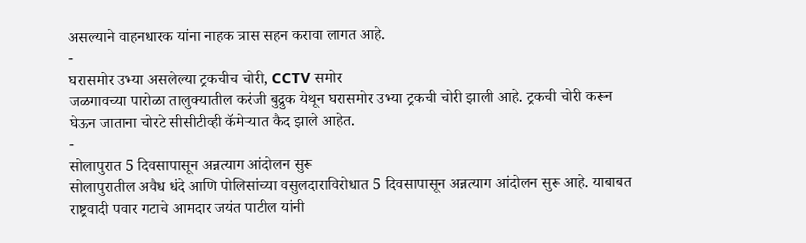असल्याने वाहनधारक यांना नाहक त्रास सहन करावा लागत आहे.
-
घरासमोर उभ्या असलेल्या ट्रकचीच चोरी, CCTV समोर
जळगावच्या पारोळा तालुक्यातील करंजी बुद्रुक येथून घरासमोर उभ्या ट्रकची चोरी झाली आहे. ट्रकची चोरी करून घेऊन जाताना चोरटे सीसीटीव्ही कॅमेऱ्यात कैद झाले आहेत.
-
सोलापुरात 5 दिवसापासून अन्नत्याग आंदोलन सुरू
सोलापुरातील अवैध धंदे आणि पोलिसांच्या वसुलदाराविरोधात 5 दिवसापासून अन्नत्याग आंदोलन सुरू आहे. याबाबत राष्ट्रवादी पवार गटाचे आमदार जयंत पाटील यांनी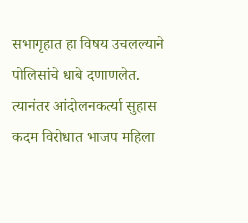सभागृहात हा विषय उचलल्याने पोलिसांचे धाबे दणाणलेत. त्यानंतर आंदोलनकर्त्या सुहास कदम विरोधात भाजप महिला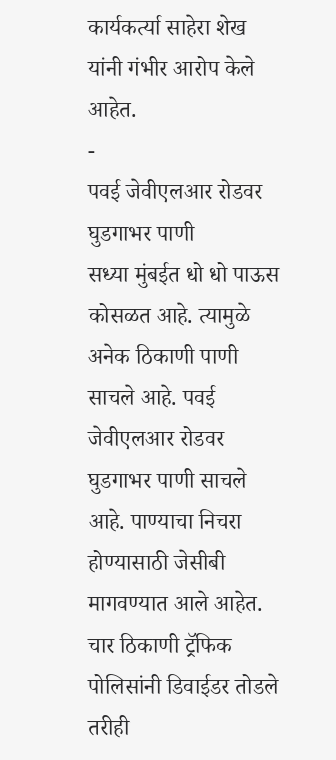कार्यकर्त्या साहेरा शेख यांनी गंभीर आरोप केले आहेत.
-
पवई जेवीएलआर रोडवर घुडगाभर पाणी
सध्या मुंबईत धो धो पाऊस कोसळत आहे. त्यामुळे अनेक ठिकाणी पाणी साचले आहे. पवई जेवीएलआर रोडवर घुडगाभर पाणी साचले आहे. पाण्याचा निचरा होण्यासाठी जेसीबी मागवण्यात आले आहेत. चार ठिकाणी ट्रॅफिक पोलिसांनी डिवाईडर तोडले तरीही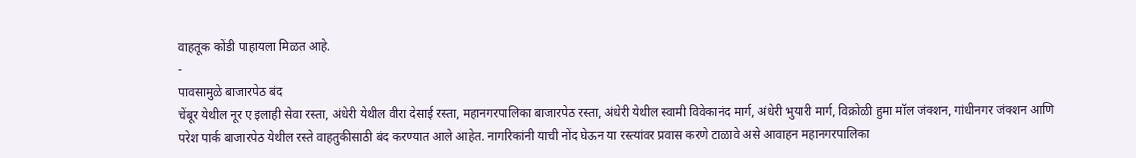वाहतूक कोंडी पाहायला मिळत आहे.
-
पावसामुळे बाजारपेठ बंद
चेंबूर येथील नूर ए इलाही सेवा रस्ता, अंधेरी येथील वीरा देसाई रस्ता, महानगरपालिका बाजारपेठ रस्ता, अंधेरी येथील स्वामी विवेकानंद मार्ग, अंधेरी भुयारी मार्ग, विक्रोळी हुमा मॉल जंक्शन, गांधीनगर जंक्शन आणि परेश पार्क बाजारपेठ येथील रस्ते वाहतुकीसाठी बंद करण्यात आले आहेत. नागरिकांनी याची नोंद घेऊन या रस्त्यांवर प्रवास करणे टाळावे असे आवाहन महानगरपालिका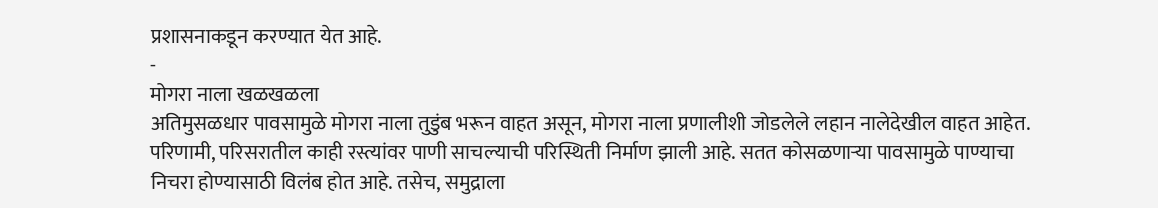प्रशासनाकडून करण्यात येत आहे.
-
मोगरा नाला खळखळला
अतिमुसळधार पावसामुळे मोगरा नाला तुडुंब भरून वाहत असून, मोगरा नाला प्रणालीशी जोडलेले लहान नालेदेखील वाहत आहेत. परिणामी, परिसरातील काही रस्त्यांवर पाणी साचल्याची परिस्थिती निर्माण झाली आहे. सतत कोसळणाऱ्या पावसामुळे पाण्याचा निचरा होण्यासाठी विलंब होत आहे. तसेच, समुद्राला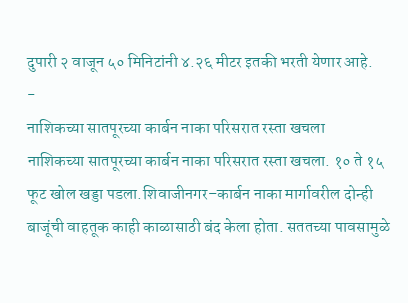दुपारी २ वाजून ५० मिनिटांनी ४.२६ मीटर इतकी भरती येणार आहे.
-
नाशिकच्या सातपूरच्या कार्बन नाका परिसरात रस्ता खचला
नाशिकच्या सातपूरच्या कार्बन नाका परिसरात रस्ता खचला. १० ते १५ फूट खोल खड्डा पडला.शिवाजीनगर–कार्बन नाका मार्गावरील दोन्ही बाजूंची वाहतूक काही काळासाठी बंद केला होता. सततच्या पावसामुळे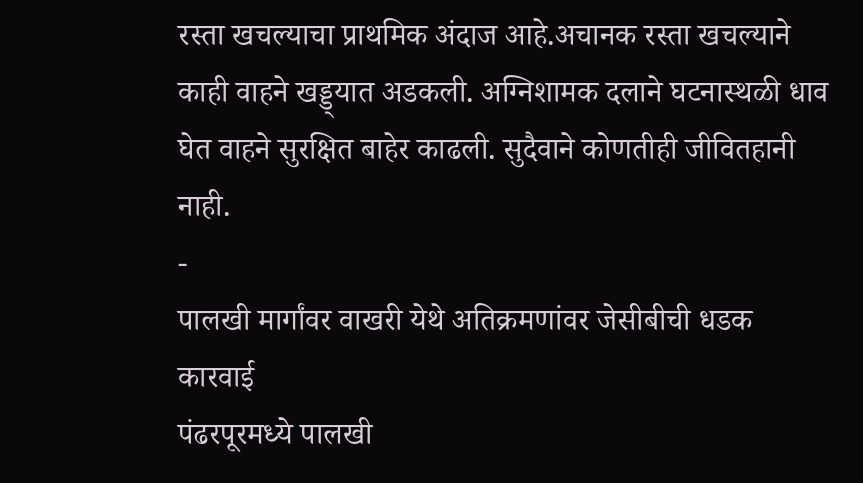रस्ता खचल्याचा प्राथमिक अंदाज आहे.अचानक रस्ता खचल्याने काही वाहने खड्ड्यात अडकली. अग्निशामक दलाने घटनास्थळी धाव घेत वाहने सुरक्षित बाहेर काढली. सुदैवाने कोणतीही जीवितहानी नाही.
-
पालखी मार्गांवर वाखरी येथे अतिक्रमणांवर जेसीबीची धडक कारवाई
पंढरपूरमध्ये पालखी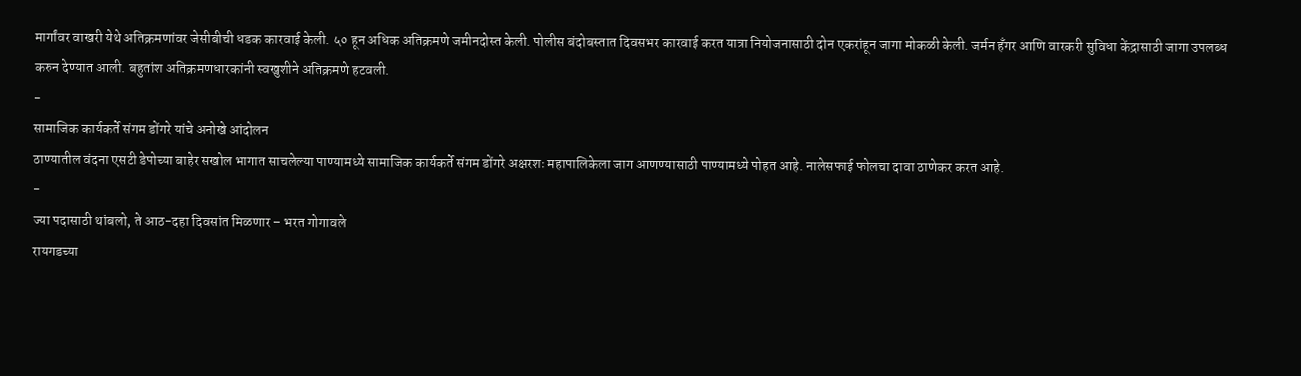मार्गांवर वाखरी येथे अतिक्रमणांवर जेसीबीची धडक कारवाई केली. ५० हून अधिक अतिक्रमणे जमीनदोस्त केली. पोलीस बंदोबस्तात दिवसभर कारवाई करत यात्रा नियोजनासाठी दोन एकरांहून जागा मोकळी केली. जर्मन हँगर आणि वारकरी सुविधा केंद्रासाठी जागा उपलब्ध करुन देण्यात आली. बहुतांश अतिक्रमणधारकांनी स्वखुशीने अतिक्रमणे हटवली.
-
सामाजिक कार्यकर्ते संगम डोंगरे यांचे अनोखे आंदोलन
ठाण्यातील वंदना एसटी डेपोच्या बाहेर सखोल भागात साचलेल्या पाण्यामध्ये सामाजिक कार्यकर्ते संगम डोंगरे अक्षरशः महापालिकेला जाग आणण्यासाठी पाण्यामध्ये पोहत आहे. नालेसफाई फोलचा दावा ठाणेकर करत आहे.
-
ज्या पदासाठी थांबलो, ते आठ-दहा दिवसांत मिळणार – भरत गोगावले
रायगडच्या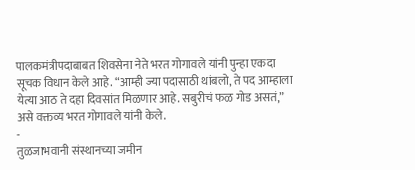पालकमंत्रीपदाबाबत शिवसेना नेते भरत गोगावले यांनी पुन्हा एकदा सूचक विधान केले आहे. “आम्ही ज्या पदासाठी थांबलो, ते पद आम्हाला येत्या आठ ते दहा दिवसांत मिळणार आहे. सबुरीचं फळ गोड असतं,” असे वक्तव्य भरत गोगावले यांनी केले.
-
तुळजाभवानी संस्थानच्या जमीन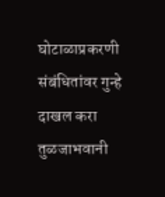घोटाळाप्रकरणी संबंधितांवर गुन्हे दाखल करा
तुळजाभवानी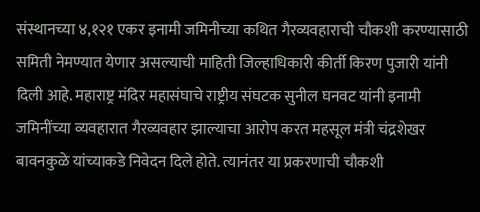संस्थानच्या ४,१२१ एकर इनामी जमिनीच्या कथित गैरव्यवहाराची चौकशी करण्यासाठी समिती नेमण्यात येणार असल्याची माहिती जिल्हाधिकारी कीर्ती किरण पुजारी यांनी दिली आहे. महाराष्ट्र मंदिर महासंघाचे राष्ट्रीय संघटक सुनील घनवट यांनी इनामी जमिनींच्या व्यवहारात गैरव्यवहार झाल्याचा आरोप करत महसूल मंत्री चंद्रशेखर बावनकुळे यांच्याकडे निवेदन दिले होते. त्यानंतर या प्रकरणाची चौकशी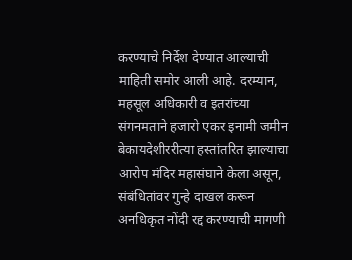करण्याचे निर्देश देण्यात आल्याची माहिती समोर आली आहे. दरम्यान, महसूल अधिकारी व इतरांच्या संगनमताने हजारो एकर इनामी जमीन बेकायदेशीररीत्या हस्तांतरित झाल्याचा आरोप मंदिर महासंघाने केला असून, संबंधितांवर गुन्हे दाखल करून अनधिकृत नोंदी रद्द करण्याची मागणी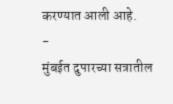करण्यात आली आहे.
-
मुंबईत दुपारच्या सत्रातील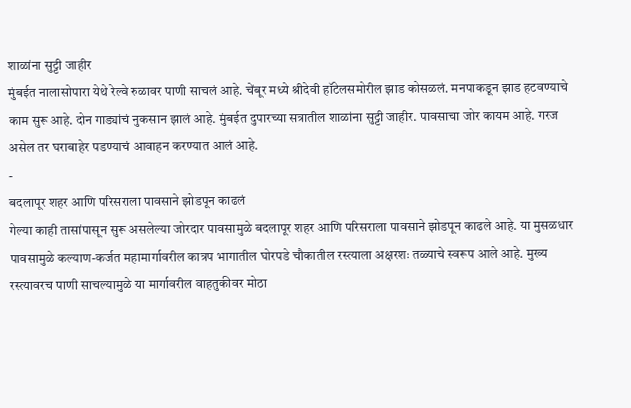शाळांना सुट्टी जाहीर
मुंबईत नालासोपारा येथे रेल्वे रुळावर पाणी साचलं आहे. चेंबूर मध्ये श्रीदेवी हॉटेलसमोरील झाड कोसळलं. मनपाकडून झाड हटवण्याचे काम सुरू आहे. दोन गाड्यांचं नुकसान झालं आहे. मुंबईत दुपारच्या सत्रातील शाळांना सुट्टी जाहीर. पावसाचा जोर कायम आहे. गरज असेल तर घराबाहेर पडण्याचं आवाहन करण्यात आलं आहे.
-
बदलापूर शहर आणि परिसराला पावसाने झोडपून काढलं
गेल्या काही तासांपासून सुरू असलेल्या जोरदार पावसामुळे बदलापूर शहर आणि परिसराला पावसाने झोडपून काढले आहे. या मुसळधार पावसामुळे कल्याण-कर्जत महामार्गावरील कात्रप भागातील घोरपडे चौकातील रस्त्याला अक्षरशः तळ्याचे स्वरूप आले आहे. मुख्य रस्त्यावरच पाणी साचल्यामुळे या मार्गावरील वाहतुकीवर मोठा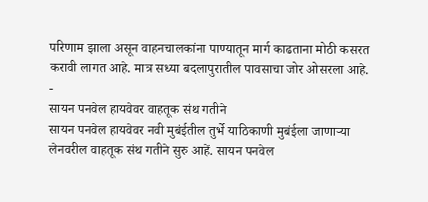परिणाम झाला असून वाहनचालकांना पाण्यातून मार्ग काढताना मोठी कसरत करावी लागत आहे. मात्र सध्या बदलापुरातील पावसाचा जोर ओसरला आहे.
-
सायन पनवेल हायवेवर वाहतूक संथ गतीने
सायन पनवेल हायवेवर नवी मुबंईतील तुर्भे याठिकाणी मुबंईला जाणाऱ्या लेनवरील वाहतूक संथ गतीने सुरु आहें. सायन पनवेल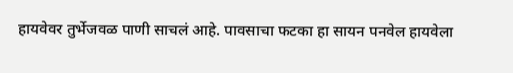हायवेवर तुर्भेजवळ पाणी साचलं आहे. पावसाचा फटका हा सायन पनवेल हायवेला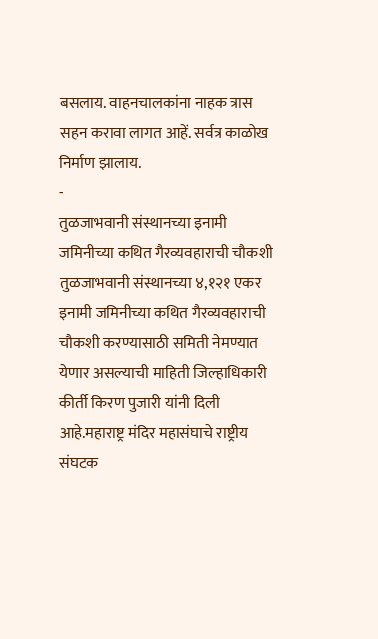बसलाय. वाहनचालकांना नाहक त्रास सहन करावा लागत आहें. सर्वत्र काळोख निर्माण झालाय.
-
तुळजाभवानी संस्थानच्या इनामी जमिनीच्या कथित गैरव्यवहाराची चौकशी
तुळजाभवानी संस्थानच्या ४,१२१ एकर इनामी जमिनीच्या कथित गैरव्यवहाराची चौकशी करण्यासाठी समिती नेमण्यात येणार असल्याची माहिती जिल्हाधिकारी कीर्ती किरण पुजारी यांनी दिली आहे.महाराष्ट्र मंदिर महासंघाचे राष्ट्रीय संघटक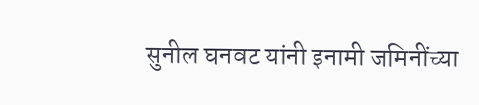सुनील घनवट यांनी इनामी जमिनींच्या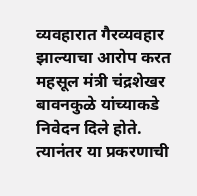व्यवहारात गैरव्यवहार झाल्याचा आरोप करत महसूल मंत्री चंद्रशेखर बावनकुळे यांच्याकडे निवेदन दिले होते. त्यानंतर या प्रकरणाची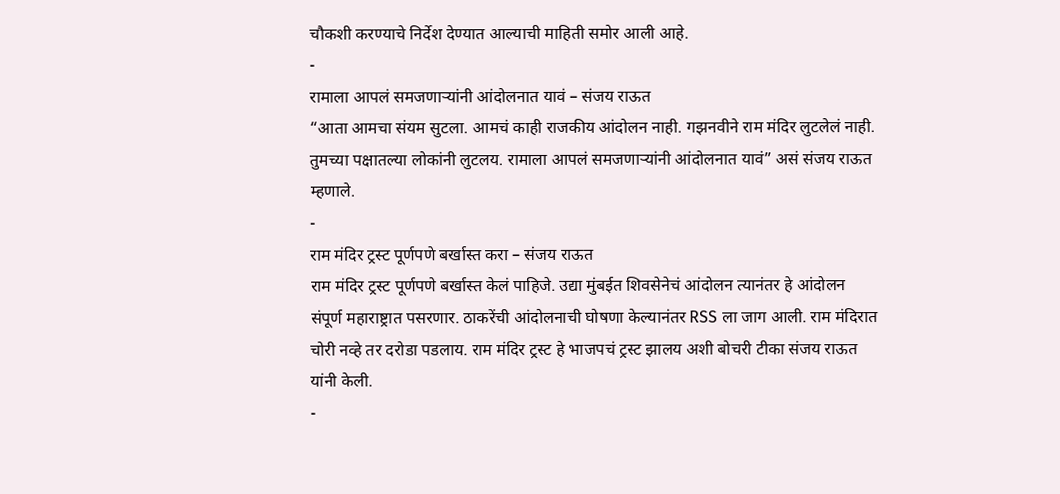चौकशी करण्याचे निर्देश देण्यात आल्याची माहिती समोर आली आहे.
-
रामाला आपलं समजणाऱ्यांनी आंदोलनात यावं – संजय राऊत
“आता आमचा संयम सुटला. आमचं काही राजकीय आंदोलन नाही. गझनवीने राम मंदिर लुटलेलं नाही. तुमच्या पक्षातल्या लोकांनी लुटलय. रामाला आपलं समजणाऱ्यांनी आंदोलनात यावं” असं संजय राऊत म्हणाले.
-
राम मंदिर ट्रस्ट पूर्णपणे बर्खास्त करा – संजय राऊत
राम मंदिर ट्रस्ट पूर्णपणे बर्खास्त केलं पाहिजे. उद्या मुंबईत शिवसेनेचं आंदोलन त्यानंतर हे आंदोलन संपूर्ण महाराष्ट्रात पसरणार. ठाकरेंची आंदोलनाची घोषणा केल्यानंतर RSS ला जाग आली. राम मंदिरात चोरी नव्हे तर दरोडा पडलाय. राम मंदिर ट्रस्ट हे भाजपचं ट्रस्ट झालय अशी बोचरी टीका संजय राऊत यांनी केली.
-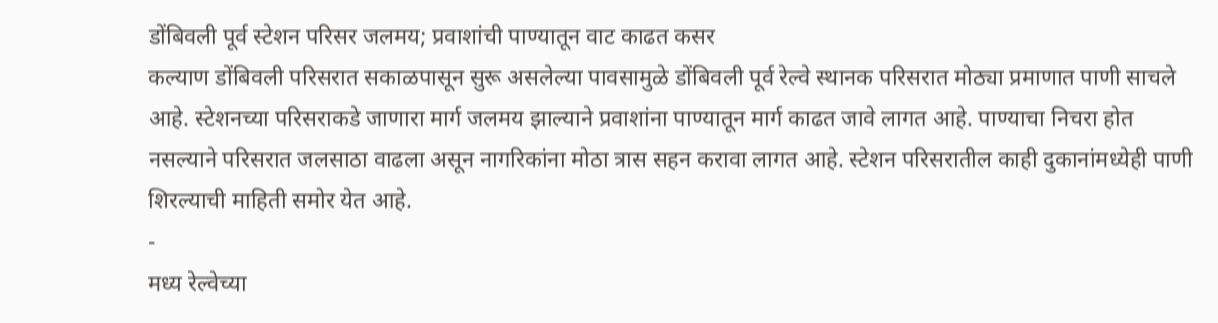डोंबिवली पूर्व स्टेशन परिसर जलमय; प्रवाशांची पाण्यातून वाट काढत कसर
कल्याण डोंबिवली परिसरात सकाळपासून सुरू असलेल्या पावसामुळे डोंबिवली पूर्व रेल्वे स्थानक परिसरात मोठ्या प्रमाणात पाणी साचले आहे. स्टेशनच्या परिसराकडे जाणारा मार्ग जलमय झाल्याने प्रवाशांना पाण्यातून मार्ग काढत जावे लागत आहे. पाण्याचा निचरा होत नसल्याने परिसरात जलसाठा वाढला असून नागरिकांना मोठा त्रास सहन करावा लागत आहे. स्टेशन परिसरातील काही दुकानांमध्येही पाणी शिरल्याची माहिती समोर येत आहे.
-
मध्य रेल्वेच्या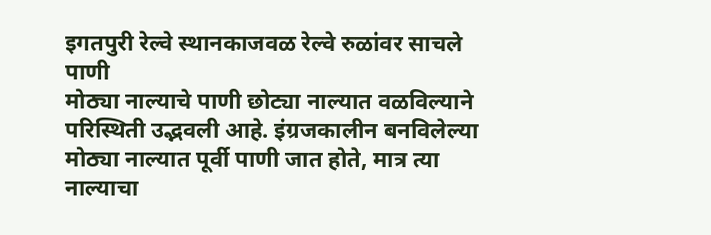इगतपुरी रेल्वे स्थानकाजवळ रेल्वे रुळांवर साचले पाणी
मोठ्या नाल्याचे पाणी छोट्या नाल्यात वळविल्याने परिस्थिती उद्भवली आहे. इंग्रजकालीन बनविलेल्या मोठ्या नाल्यात पूर्वी पाणी जात होते, मात्र त्या नाल्याचा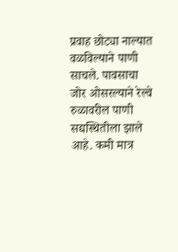प्रवाह छोट्या नाल्यात वळविल्याने पाणी साचले. पावसाचा जोर ओसरल्याने रेल्वे रुळावरील पाणी सद्यस्थितीला झाले आहे. कमी मात्र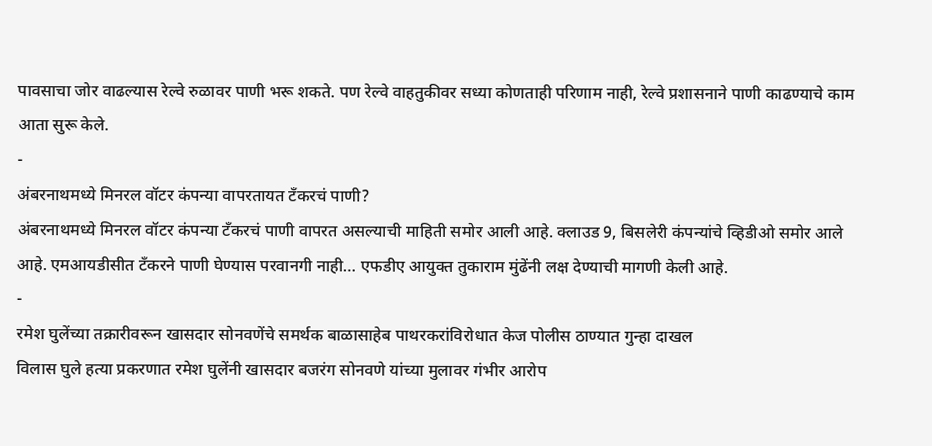पावसाचा जोर वाढल्यास रेल्वे रुळावर पाणी भरू शकते. पण रेल्वे वाहतुकीवर सध्या कोणताही परिणाम नाही, रेल्वे प्रशासनाने पाणी काढण्याचे काम आता सुरू केले.
-
अंबरनाथमध्ये मिनरल वॉटर कंपन्या वापरतायत टँकरचं पाणी?
अंबरनाथमध्ये मिनरल वॉटर कंपन्या टँकरचं पाणी वापरत असल्याची माहिती समोर आली आहे. क्लाउड 9, बिसलेरी कंपन्यांचे व्हिडीओ समोर आले आहे. एमआयडीसीत टँकरने पाणी घेण्यास परवानगी नाही… एफडीए आयुक्त तुकाराम मुंढेंनी लक्ष देण्याची मागणी केली आहे.
-
रमेश घुलेंच्या तक्रारीवरून खासदार सोनवणेंचे समर्थक बाळासाहेब पाथरकरांविरोधात केज पोलीस ठाण्यात गुन्हा दाखल
विलास घुले हत्या प्रकरणात रमेश घुलेंनी खासदार बजरंग सोनवणे यांच्या मुलावर गंभीर आरोप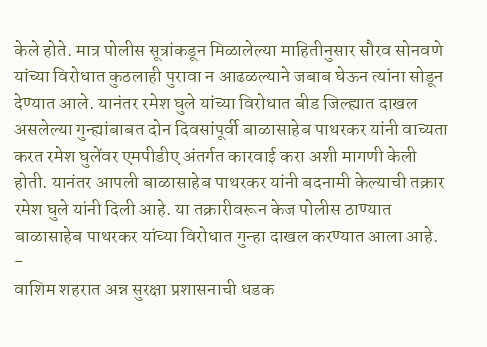केले होते. मात्र पोलीस सूत्रांकडून मिळालेल्या माहितीनुसार सौरव सोनवणे यांच्या विरोधात कुठलाही पुरावा न आढळल्याने जबाब घेऊन त्यांना सोडून देण्यात आले. यानंतर रमेश घुले यांच्या विरोधात बीड जिल्ह्यात दाखल असलेल्या गुन्ह्यांबाबत दोन दिवसांपूर्वी बाळासाहेब पाथरकर यांनी वाच्यता करत रमेश घुलेंवर एमपीडीए अंतर्गत कारवाई करा अशी मागणी केली होती. यानंतर आपली बाळासाहेब पाथरकर यांनी बदनामी केल्याची तक्रार रमेश घुले यांनी दिली आहे. या तक्रारीवरून केज पोलीस ठाण्यात बाळासाहेब पाथरकर यांच्या विरोधात गुन्हा दाखल करण्यात आला आहे.
-
वाशिम शहरात अन्न सुरक्षा प्रशासनाची धडक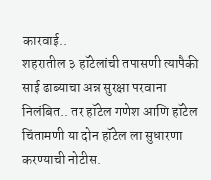कारवाई..
शहरातील ३ हॉटेलांची तपासणी त्यापैकी साई ढाब्याचा अन्न सुरक्षा परवाना निलंबित.. तर हॉटेल गणेश आणि हॉटेल चिंतामणी या दोन हॉटेल ला सुधारणा करण्याची नोटीस.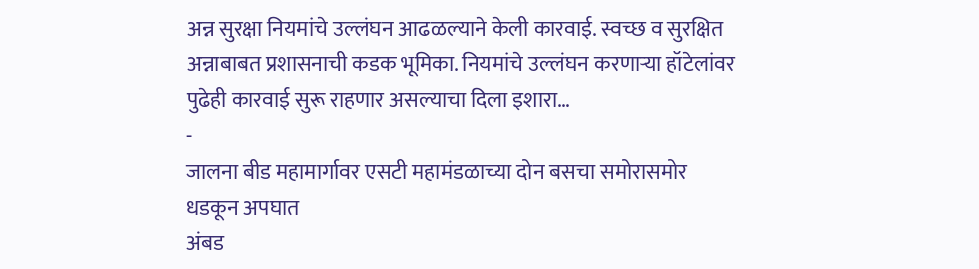अन्न सुरक्षा नियमांचे उल्लंघन आढळल्याने केली कारवाई. स्वच्छ व सुरक्षित अन्नाबाबत प्रशासनाची कडक भूमिका. नियमांचे उल्लंघन करणाऱ्या हॉटेलांवर पुढेही कारवाई सुरू राहणार असल्याचा दिला इशारा…
-
जालना बीड महामार्गावर एसटी महामंडळाच्या दोन बसचा समोरासमोर धडकून अपघात
अंबड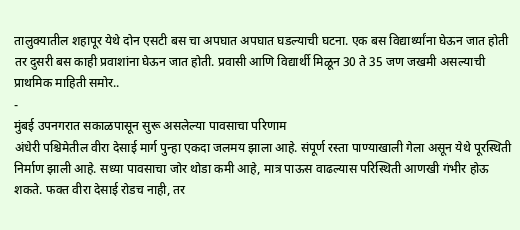तालुक्यातील शहापूर येथे दोन एसटी बस चा अपघात अपघात घडल्याची घटना. एक बस विद्यार्थ्यांना घेऊन जात होती तर दुसरी बस काही प्रवाशांना घेऊन जात होती. प्रवासी आणि विद्यार्थी मिळून 30 ते 35 जण जखमी असल्याची प्राथमिक माहिती समोर..
-
मुंबई उपनगरात सकाळपासून सुरू असलेल्या पावसाचा परिणाम
अंधेरी पश्चिमेतील वीरा देसाई मार्ग पुन्हा एकदा जलमय झाला आहे. संपूर्ण रस्ता पाण्याखाली गेला असून येथे पूरस्थिती निर्माण झाली आहे. सध्या पावसाचा जोर थोडा कमी आहे, मात्र पाऊस वाढल्यास परिस्थिती आणखी गंभीर होऊ शकते. फक्त वीरा देसाई रोडच नाही, तर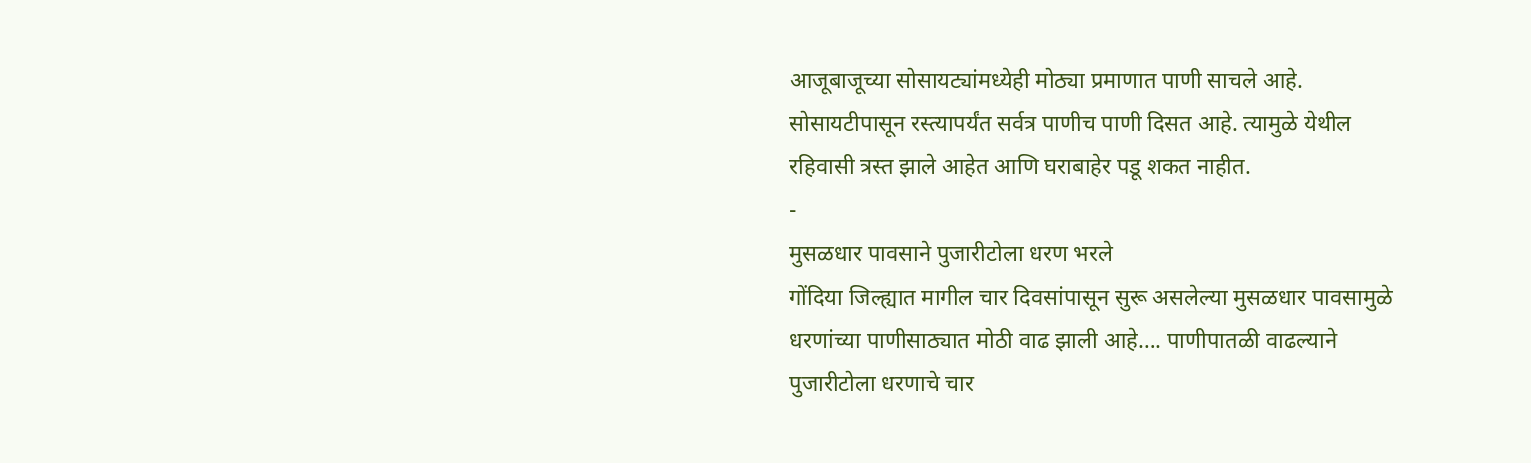आजूबाजूच्या सोसायट्यांमध्येही मोठ्या प्रमाणात पाणी साचले आहे. सोसायटीपासून रस्त्यापर्यंत सर्वत्र पाणीच पाणी दिसत आहे. त्यामुळे येथील रहिवासी त्रस्त झाले आहेत आणि घराबाहेर पडू शकत नाहीत.
-
मुसळधार पावसाने पुजारीटोला धरण भरले
गोंदिया जिल्ह्यात मागील चार दिवसांपासून सुरू असलेल्या मुसळधार पावसामुळे धरणांच्या पाणीसाठ्यात मोठी वाढ झाली आहे…. पाणीपातळी वाढल्याने पुजारीटोला धरणाचे चार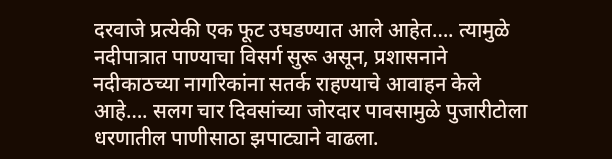दरवाजे प्रत्येकी एक फूट उघडण्यात आले आहेत…. त्यामुळे नदीपात्रात पाण्याचा विसर्ग सुरू असून, प्रशासनाने नदीकाठच्या नागरिकांना सतर्क राहण्याचे आवाहन केले आहे…. सलग चार दिवसांच्या जोरदार पावसामुळे पुजारीटोला धरणातील पाणीसाठा झपाट्याने वाढला.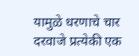यामुळे धरणाचे चार दरवाजे प्रत्येकी एक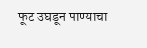फूट उघडून पाण्याचा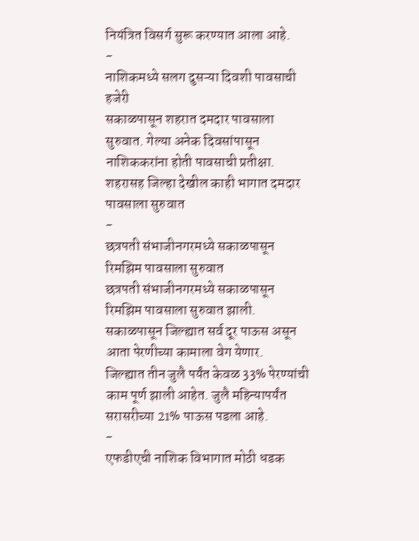नियंत्रित विसर्ग सुरू करण्यात आला आहे.
-
नाशिकमध्ये सलग दुसऱ्या दिवशी पावसाची हजेरी
सकाळपासून शहरात दमदार पावसाला सुरुवात. गेल्या अनेक दिवसांपासून नाशिककरांना होती पावसाची प्रतीक्षा. शहरासह जिल्हा देखील काही भागात दमदार पावसाला सुरुवात
-
छत्रपती संभाजीनगरमध्ये सकाळपासून रिमझिम पावसाला सुरुवात
छत्रपती संभाजीनगरमध्ये सकाळपासून रिमझिम पावसाला सुरुवात झाली. सकाळपासून जिल्ह्यात सर्व दूर पाऊस असून आता पेरणीच्या कामाला वेग येणार.
जिल्ह्यात तीन जुलै पर्यंत केवळ 33% पेरण्यांची काम पूर्ण झाली आहेत. जुलै महिन्यापर्यंत सरासरीच्या 21% पाऊस पडला आहे.
-
एफडीएची नाशिक विभागात मोठी धडक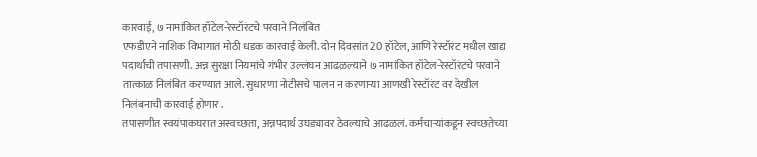कारवाई, ७ नामांकित हॉटेल-रेस्टॉरंटचे परवाने निलंबित
एफडीएने नाशिक विभागात मोठी धडक कारवाई केली. दोन दिवसांत 20 हॉटेल, आणि रेस्टॉरंट मधील खाद्य पदार्थांची तपासणी. अन्न सुरक्षा नियमांचे गंभीर उल्लंघन आढळल्याने ७ नामांकित हॉटेल-रेस्टॉरंटचे परवाने तात्काळ निलंबित करण्यात आले. सुधारणा नोटीसचे पालन न करणाऱ्या आणखी रेस्टॉरंट वर देखील निलंबनाची कारवाई होणार .
तपासणीत स्वयंपाकघरात अस्वच्छता, अन्नपदार्थ उघड्यावर ठेवल्याचे आढळलं. कर्मचाऱ्यांकडून स्वच्छतेच्या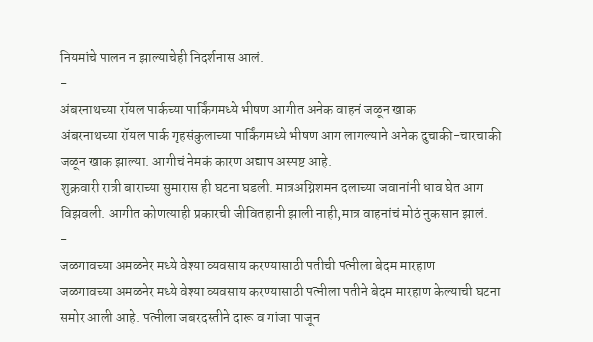नियमांचे पालन न झाल्याचेही निदर्शनास आलं.
-
अंबरनाथच्या रॉयल पार्कच्या पार्किंगमध्ये भीषण आगीत अनेक वाहनं जळून खाक
अंबरनाथच्या रॉयल पार्क गृहसंकुलाच्या पार्किंगमध्ये भीषण आग लागल्याने अनेक दुचाकी-चारचाकी जळून खाक झाल्या. आगीचं नेमकं कारण अद्याप अस्पष्ट आहे.
शुक्रवारी रात्री बाराच्या सुमारास ही घटना घडली. मात्रअग्निशमन दलाच्या जवानांनी धाव घेत आग विझवली. आगीत कोणत्याही प्रकारची जीवितहानी झाली नाही,मात्र वाहनांचं मोठं नुकसान झालं.
-
जळगावच्या अमळनेर मध्ये वेश्या व्यवसाय करण्यासाठी पतीची पत्नीला बेदम मारहाण
जळगावच्या अमळनेर मध्ये वेश्या व्यवसाय करण्यासाठी पत्नीला पतीने बेदम मारहाण केल्याची घटना समोर आली आहे. पत्नीला जबरदस्तीने दारू व गांजा पाजून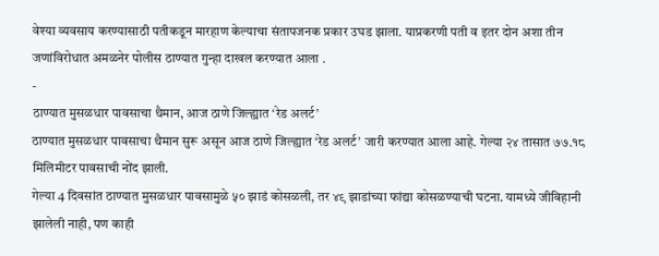वेश्या व्यवसाय करण्यासाठी पतीकडून मारहाण केल्याचा संतापजनक प्रकार उघड झाला. याप्रकरणी पती व इतर दोन अशा तीन जणांविरोधात अमळनेर पोलीस ठाण्यात गुन्हा दाखल करण्यात आला .
-
ठाण्यात मुसळधार पावसाचा थैमान, आज ठाणे जिल्ह्यात ‘रेड अलर्ट’
ठाण्यात मुसळधार पावसाचा थैमान सुरू असून आज ठाणे जिल्ह्यात ‘रेड अलर्ट’ जारी करण्यात आला आहे. गेल्या २४ तासात ७७.१८ मिलिमीटर पावसाची नोंद झाली.
गेल्या 4 दिवसांत ठाण्यात मुसळधार पावसामुळे ५० झाडं कोसळली, तर ४९ झाडांच्या फांद्या कोसळण्याची घटना. यामध्ये जीविहानी झालेली नाही, पण काही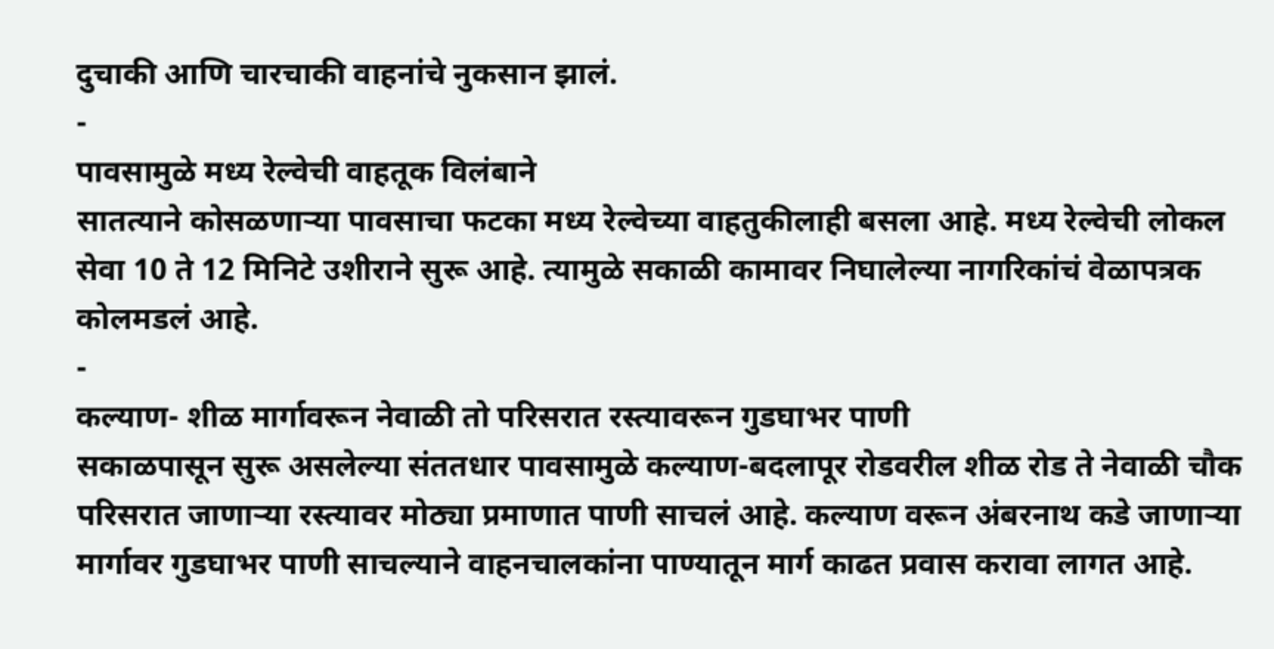दुचाकी आणि चारचाकी वाहनांचे नुकसान झालं.
-
पावसामुळे मध्य रेल्वेची वाहतूक विलंबाने
सातत्याने कोसळणाऱ्या पावसाचा फटका मध्य रेल्वेच्या वाहतुकीलाही बसला आहे. मध्य रेल्वेची लोकल सेवा 10 ते 12 मिनिटे उशीराने सुरू आहे. त्यामुळे सकाळी कामावर निघालेल्या नागरिकांचं वेळापत्रक कोलमडलं आहे.
-
कल्याण- शीळ मार्गावरून नेवाळी तो परिसरात रस्त्यावरून गुडघाभर पाणी
सकाळपासून सुरू असलेल्या संततधार पावसामुळे कल्याण-बदलापूर रोडवरील शीळ रोड ते नेवाळी चौक परिसरात जाणाऱ्या रस्त्यावर मोठ्या प्रमाणात पाणी साचलं आहे. कल्याण वरून अंबरनाथ कडे जाणाऱ्या मार्गावर गुडघाभर पाणी साचल्याने वाहनचालकांना पाण्यातून मार्ग काढत प्रवास करावा लागत आहे.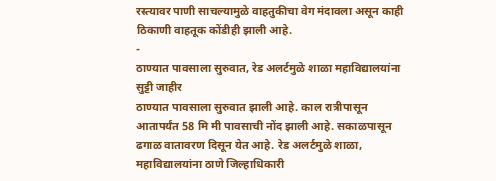रस्त्यावर पाणी साचल्यामुळे वाहतुकीचा वेग मंदावला असून काही ठिकाणी वाहतूक कोंडीही झाली आहे.
-
ठाण्यात पावसाला सुरुवात, रेड अलर्टमुळे शाळा महाविद्यालयांना सुट्टी जाहीर
ठाण्यात पावसाला सुरुवात झाली आहे. काल रात्रीपासून आतापर्यंत 58 मि मी पावसाची नोंद झाली आहे. सकाळपासून ढगाळ वातावरण दिसून येत आहे. रेड अलर्टमुळे शाळा, महाविद्यालयांना ठाणे जिल्हाधिकारी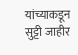यांच्याकडून सुट्टी जाहीर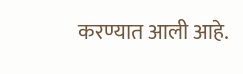करण्यात आली आहे.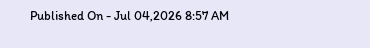Published On - Jul 04,2026 8:57 AM